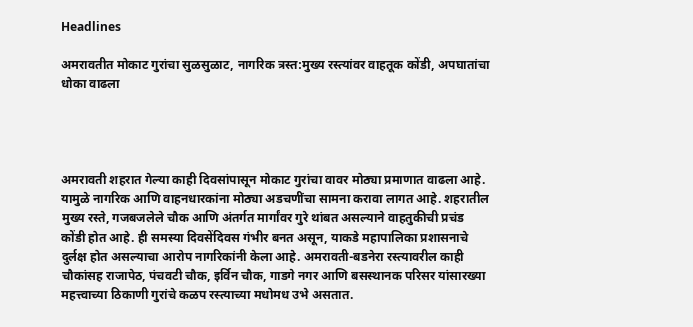Headlines

अमरावतीत मोकाट गुरांचा सुळसुळाट, नागरिक त्रस्त:मुख्य रस्त्यांवर वाहतूक कोंडी, अपघातांचा धोका वाढला




अमरावती शहरात गेल्या काही दिवसांपासून मोकाट गुरांचा वावर मोठ्या प्रमाणात वाढला आहे. यामुळे नागरिक आणि वाहनधारकांना मोठ्या अडचणींचा सामना करावा लागत आहे. शहरातील मुख्य रस्ते, गजबजलेले चौक आणि अंतर्गत मार्गांवर गुरे थांबत असल्याने वाहतुकीची प्रचंड कोंडी होत आहे. ही समस्या दिवसेंदिवस गंभीर बनत असून, याकडे महापालिका प्रशासनाचे दुर्लक्ष होत असल्याचा आरोप नागरिकांनी केला आहे. अमरावती-बडनेरा रस्त्यावरील काही चौकांसह राजापेठ, पंचवटी चौक, इर्विन चौक, गाडगे नगर आणि बसस्थानक परिसर यांसारख्या महत्त्वाच्या ठिकाणी गुरांचे कळप रस्त्याच्या मधोमध उभे असतात.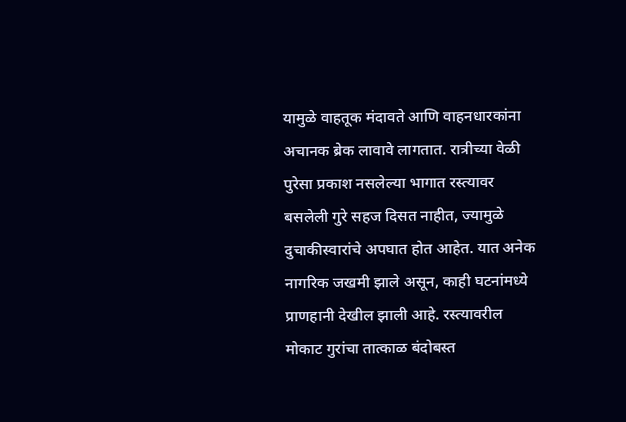यामुळे वाहतूक मंदावते आणि वाहनधारकांना अचानक ब्रेक लावावे लागतात. रात्रीच्या वेळी पुरेसा प्रकाश नसलेल्या भागात रस्त्यावर बसलेली गुरे सहज दिसत नाहीत, ज्यामुळे दुचाकीस्वारांचे अपघात होत आहेत. यात अनेक नागरिक जखमी झाले असून, काही घटनांमध्ये प्राणहानी देखील झाली आहे. रस्त्यावरील मोकाट गुरांचा तात्काळ बंदोबस्त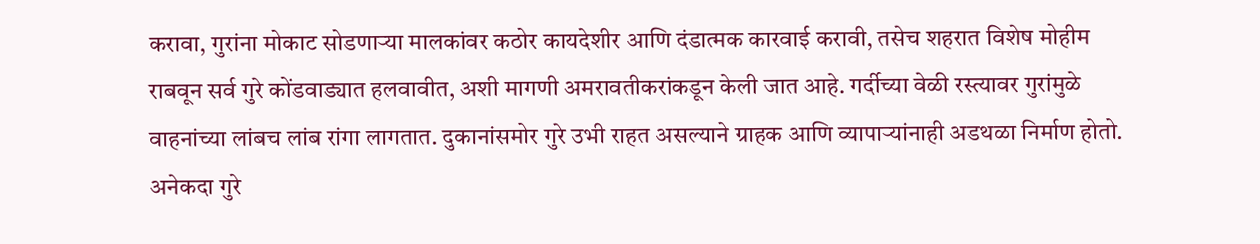करावा, गुरांना मोकाट सोडणाऱ्या मालकांवर कठोर कायदेशीर आणि दंडात्मक कारवाई करावी, तसेच शहरात विशेष मोहीम राबवून सर्व गुरे कोंडवाड्यात हलवावीत, अशी मागणी अमरावतीकरांकडून केली जात आहे. गर्दीच्या वेळी रस्त्यावर गुरांमुळे वाहनांच्या लांबच लांब रांगा लागतात. दुकानांसमोर गुरे उभी राहत असल्याने ग्राहक आणि व्यापाऱ्यांनाही अडथळा निर्माण होतो. अनेकदा गुरे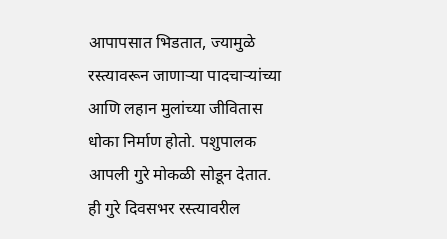आपापसात भिडतात, ज्यामुळे रस्त्यावरून जाणाऱ्या पादचाऱ्यांच्या आणि लहान मुलांच्या जीवितास धोका निर्माण होतो. पशुपालक आपली गुरे मोकळी सोडून देतात. ही गुरे दिवसभर रस्त्यावरील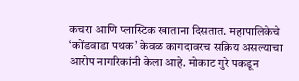कचरा आणि प्लास्टिक खाताना दिसतात. महापालिकेचे ‘कोंडवाडा पथक’ केवळ कागदावरच सक्रिय असल्याचा आरोप नागरिकांनी केला आहे. मोकाट गुरे पकडून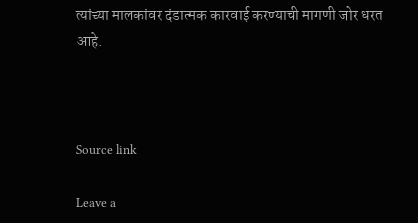त्यांच्या मालकांवर दंडात्मक कारवाई करण्याची मागणी जोर धरत आहे.



Source link

Leave a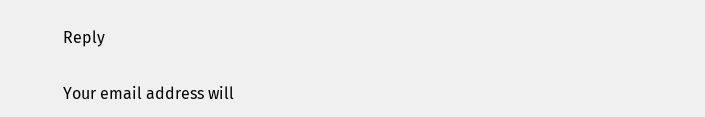Reply

Your email address will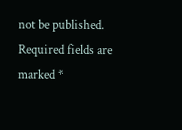not be published. Required fields are marked *